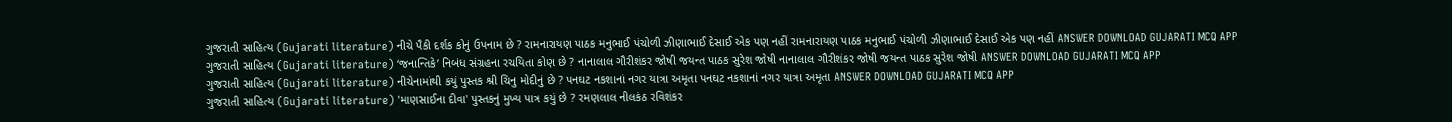ગુજરાતી સાહિત્ય (Gujarati literature) નીચે પૈકી દર્શક કોનું ઉપનામ છે ? રામનારાયણ પાઠક મનુભાઈ પંચોળી ઝીણાભાઈ દેસાઈ એક પણ નહીં રામનારાયણ પાઠક મનુભાઈ પંચોળી ઝીણાભાઈ દેસાઈ એક પણ નહીં ANSWER DOWNLOAD GUJARATI MCQ APP
ગુજરાતી સાહિત્ય (Gujarati literature) ‘જનાન્તિકે’ નિબંધ સંગ્રહના રચયિતા કોણ છે ? નાનાલાલ ગૌરીશંકર જોષી જયન્ત પાઠક સુરેશ જોષી નાનાલાલ ગૌરીશંકર જોષી જયન્ત પાઠક સુરેશ જોષી ANSWER DOWNLOAD GUJARATI MCQ APP
ગુજરાતી સાહિત્ય (Gujarati literature) નીચેનામાંથી કયું પુસ્તક શ્રી ચિનુ મોદીનું છે ? પનઘટ નકશાનાં નગર યાત્રા અમૃતા પનઘટ નકશાનાં નગર યાત્રા અમૃતા ANSWER DOWNLOAD GUJARATI MCQ APP
ગુજરાતી સાહિત્ય (Gujarati literature) 'માણસાઈના દીવા' પુસ્તકનું મુખ્ય પાત્ર કયું છે ? રમણલાલ નીલકંઠ રવિશંકર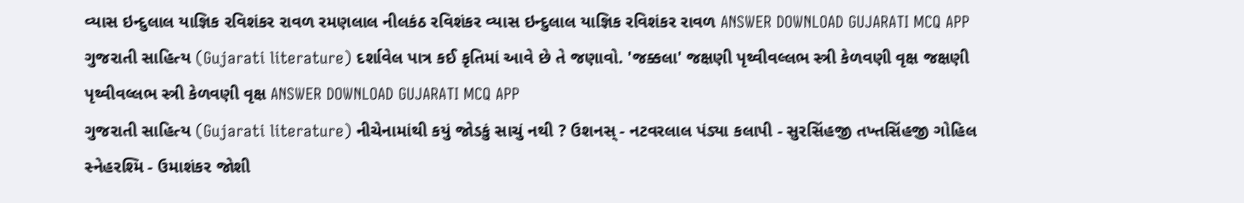વ્યાસ ઇન્દુલાલ યાજ્ઞિક રવિશંકર રાવળ રમણલાલ નીલકંઠ રવિશંકર વ્યાસ ઇન્દુલાલ યાજ્ઞિક રવિશંકર રાવળ ANSWER DOWNLOAD GUJARATI MCQ APP
ગુજરાતી સાહિત્ય (Gujarati literature) દર્શાવેલ પાત્ર કઈ કૃતિમાં આવે છે તે જણાવો. 'જક્કલા' જક્ષણી પૃથ્વીવલ્લભ સ્ત્રી કેળવણી વૃક્ષ જક્ષણી પૃથ્વીવલ્લભ સ્ત્રી કેળવણી વૃક્ષ ANSWER DOWNLOAD GUJARATI MCQ APP
ગુજરાતી સાહિત્ય (Gujarati literature) નીચેનામાંથી કયું જોડકું સાચું નથી ? ઉશનસ્ - નટવરલાલ પંડ્યા કલાપી - સુરસિંહજી તખ્તસિંહજી ગોહિલ સ્નેહરશ્મિ - ઉમાશંકર જોશી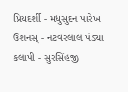પ્રિયદર્શી - મધુસુદન પારેખ ઉશનસ્ - નટવરલાલ પંડ્યા કલાપી - સુરસિંહજી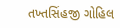તખ્તસિંહજી ગોહિલ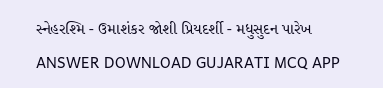સ્નેહરશ્મિ - ઉમાશંકર જોશી પ્રિયદર્શી - મધુસુદન પારેખ ANSWER DOWNLOAD GUJARATI MCQ APP